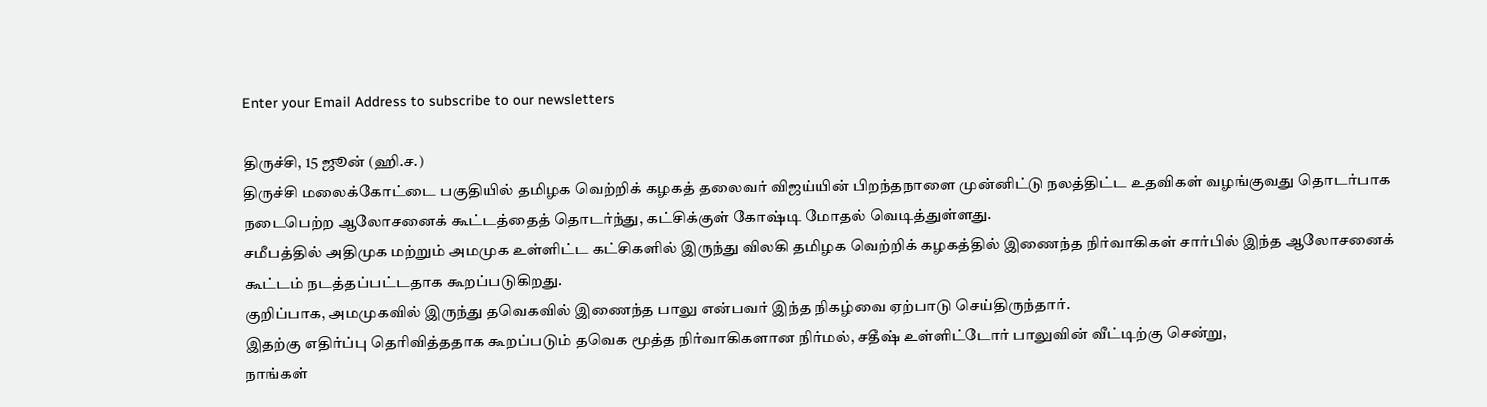Enter your Email Address to subscribe to our newsletters

திருச்சி, 15 ஜூன் (ஹி.ச.)
திருச்சி மலைக்கோட்டை பகுதியில் தமிழக வெற்றிக் கழகத் தலைவர் விஜய்யின் பிறந்தநாளை முன்னிட்டு நலத்திட்ட உதவிகள் வழங்குவது தொடர்பாக நடைபெற்ற ஆலோசனைக் கூட்டத்தைத் தொடர்ந்து, கட்சிக்குள் கோஷ்டி மோதல் வெடித்துள்ளது.
சமீபத்தில் அதிமுக மற்றும் அமமுக உள்ளிட்ட கட்சிகளில் இருந்து விலகி தமிழக வெற்றிக் கழகத்தில் இணைந்த நிர்வாகிகள் சார்பில் இந்த ஆலோசனைக் கூட்டம் நடத்தப்பட்டதாக கூறப்படுகிறது.
குறிப்பாக, அமமுகவில் இருந்து தவெகவில் இணைந்த பாலு என்பவர் இந்த நிகழ்வை ஏற்பாடு செய்திருந்தார்.
இதற்கு எதிர்ப்பு தெரிவித்ததாக கூறப்படும் தவெக மூத்த நிர்வாகிகளான நிர்மல், சதீஷ் உள்ளிட்டோர் பாலுவின் வீட்டிற்கு சென்று,
நாங்கள்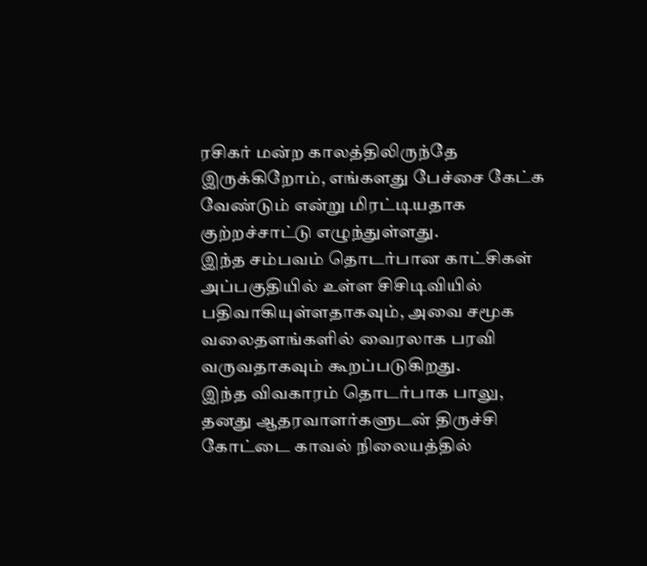ரசிகர் மன்ற காலத்திலிருந்தே இருக்கிறோம், எங்களது பேச்சை கேட்க வேண்டும் என்று மிரட்டியதாக குற்றச்சாட்டு எழுந்துள்ளது.
இந்த சம்பவம் தொடர்பான காட்சிகள் அப்பகுதியில் உள்ள சிசிடிவியில் பதிவாகியுள்ளதாகவும், அவை சமூக வலைதளங்களில் வைரலாக பரவி வருவதாகவும் கூறப்படுகிறது.
இந்த விவகாரம் தொடர்பாக பாலு, தனது ஆதரவாளர்களுடன் திருச்சி கோட்டை காவல் நிலையத்தில்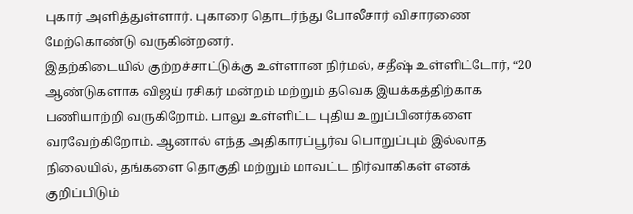புகார் அளித்துள்ளார். புகாரை தொடர்ந்து போலீசார் விசாரணை மேற்கொண்டு வருகின்றனர்.
இதற்கிடையில் குற்றச்சாட்டுக்கு உள்ளான நிர்மல், சதீஷ் உள்ளிட்டோர், “20 ஆண்டுகளாக விஜய் ரசிகர் மன்றம் மற்றும் தவெக இயக்கத்திற்காக பணியாற்றி வருகிறோம். பாலு உள்ளிட்ட புதிய உறுப்பினர்களை வரவேற்கிறோம். ஆனால் எந்த அதிகாரப்பூர்வ பொறுப்பும் இல்லாத நிலையில், தங்களை தொகுதி மற்றும் மாவட்ட நிர்வாகிகள் எனக் குறிப்பிடும்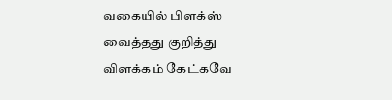வகையில் பிளக்ஸ் வைத்தது குறித்து விளக்கம் கேட்கவே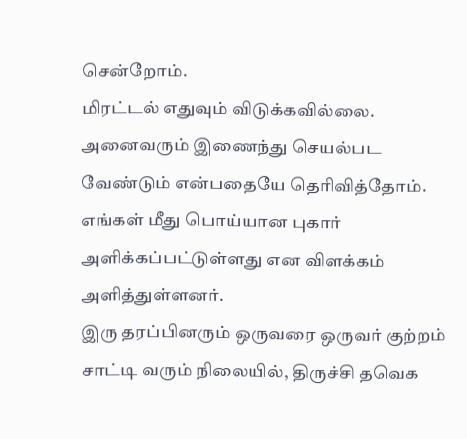சென்றோம்.
மிரட்டல் எதுவும் விடுக்கவில்லை. அனைவரும் இணைந்து செயல்பட வேண்டும் என்பதையே தெரிவித்தோம். எங்கள் மீது பொய்யான புகார் அளிக்கப்பட்டுள்ளது என விளக்கம் அளித்துள்ளனர்.
இரு தரப்பினரும் ஒருவரை ஒருவர் குற்றம் சாட்டி வரும் நிலையில், திருச்சி தவெக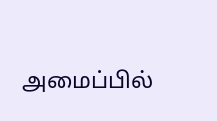அமைப்பில்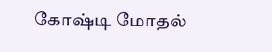கோஷ்டி மோதல்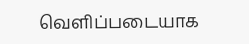வெளிப்படையாக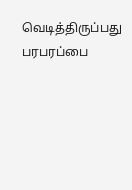வெடித்திருப்பது பரபரப்பை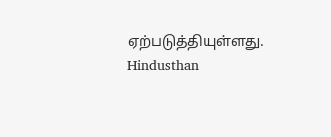ஏற்படுத்தியுள்ளது.
Hindusthan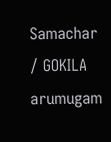Samachar / GOKILA arumugam